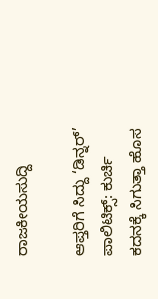ರಾಜಕೀಯಸುದ್ದಿ

ಆಪ್ತರಿಗೆ ಸಿದ್ದು ‘ಡಿನ್ನರ್’ ಪಾಲಿಟಿಕ್ಸ್: ಕುರ್ಚಿ ಕದನಕ್ಕೆ ಸಿಗುತ್ತಾ ಹೊಸ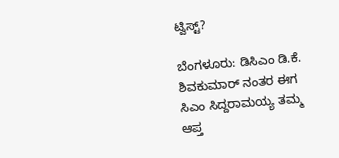ಟ್ವಿಸ್ಟ್?

ಬೆಂಗಳೂರು: ಡಿಸಿಎಂ ಡಿ.ಕೆ. ಶಿವಕುಮಾರ್ ನಂತರ ಈಗ ಸಿಎಂ ಸಿದ್ದರಾಮಯ್ಯ ತಮ್ಮ ಆಪ್ತ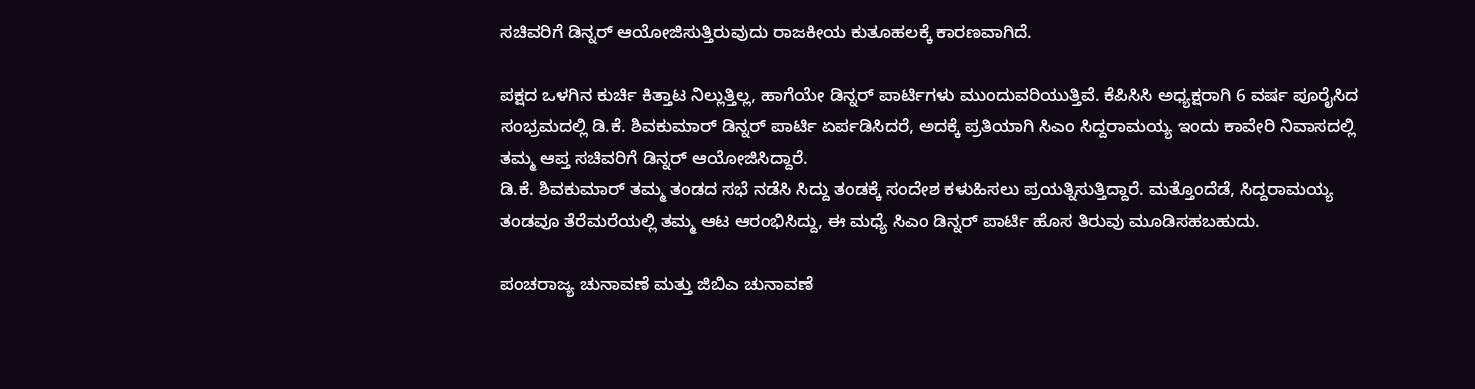ಸಚಿವರಿಗೆ ಡಿನ್ನರ್ ಆಯೋಜಿಸುತ್ತಿರುವುದು ರಾಜಕೀಯ ಕುತೂಹಲಕ್ಕೆ ಕಾರಣವಾಗಿದೆ.

ಪಕ್ಷದ ಒಳಗಿನ ಕುರ್ಚಿ ಕಿತ್ತಾಟ ನಿಲ್ಲುತ್ತಿಲ್ಲ, ಹಾಗೆಯೇ ಡಿನ್ನರ್ ಪಾರ್ಟಿಗಳು ಮುಂದುವರಿಯುತ್ತಿವೆ. ಕೆಪಿಸಿಸಿ ಅಧ್ಯಕ್ಷರಾಗಿ 6 ವರ್ಷ ಪೂರೈಸಿದ ಸಂಭ್ರಮದಲ್ಲಿ ಡಿ.ಕೆ. ಶಿವಕುಮಾರ್ ಡಿನ್ನರ್ ಪಾರ್ಟಿ ಏರ್ಪಡಿಸಿದರೆ, ಅದಕ್ಕೆ ಪ್ರತಿಯಾಗಿ ಸಿಎಂ ಸಿದ್ದರಾಮಯ್ಯ ಇಂದು ಕಾವೇರಿ ನಿವಾಸದಲ್ಲಿ ತಮ್ಮ ಆಪ್ತ ಸಚಿವರಿಗೆ ಡಿನ್ನರ್ ಆಯೋಜಿಸಿದ್ದಾರೆ.
ಡಿ.ಕೆ. ಶಿವಕುಮಾರ್ ತಮ್ಮ ತಂಡದ ಸಭೆ ನಡೆಸಿ ಸಿದ್ದು ತಂಡಕ್ಕೆ ಸಂದೇಶ ಕಳುಹಿಸಲು ಪ್ರಯತ್ನಿಸುತ್ತಿದ್ದಾರೆ. ಮತ್ತೊಂದೆಡೆ, ಸಿದ್ದರಾಮಯ್ಯ ತಂಡವೂ ತೆರೆಮರೆಯಲ್ಲಿ ತಮ್ಮ ಆಟ ಆರಂಭಿಸಿದ್ದು, ಈ ಮಧ್ಯೆ ಸಿಎಂ ಡಿನ್ನರ್ ಪಾರ್ಟಿ ಹೊಸ ತಿರುವು ಮೂಡಿಸಹಬಹುದು.

ಪಂಚರಾಜ್ಯ ಚುನಾವಣೆ ಮತ್ತು ಜಿಬಿಎ ಚುನಾವಣೆ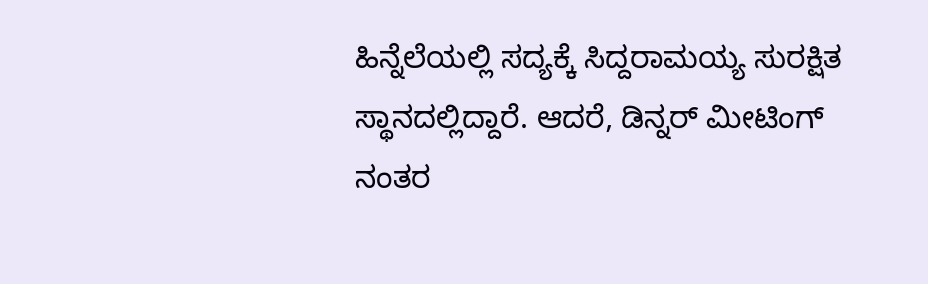ಹಿನ್ನೆಲೆಯಲ್ಲಿ ಸದ್ಯಕ್ಕೆ ಸಿದ್ದರಾಮಯ್ಯ ಸುರಕ್ಷಿತ ಸ್ಥಾನದಲ್ಲಿದ್ದಾರೆ. ಆದರೆ, ಡಿನ್ನರ್ ಮೀಟಿಂಗ್ ನಂತರ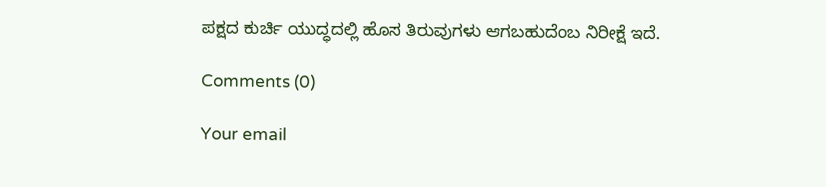ಪಕ್ಷದ ಕುರ್ಚಿ ಯುದ್ಧದಲ್ಲಿ ಹೊಸ ತಿರುವುಗಳು ಆಗಬಹುದೆಂಬ ನಿರೀಕ್ಷೆ ಇದೆ.

Comments (0)

Your email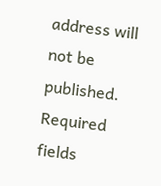address will not be published. Required fields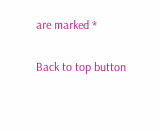are marked *

Back to top button